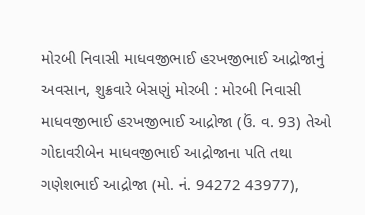મોરબી નિવાસી માધવજીભાઈ હરખજીભાઈ આદ્રોજાનું અવસાન, શુક્રવારે બેસણું મોરબી : મોરબી નિવાસી માધવજીભાઈ હરખજીભાઈ આદ્રોજા (ઉં. વ. 93) તેઓ ગોદાવરીબેન માધવજીભાઈ આદ્રોજાના પતિ તથા ગણેશભાઈ આદ્રોજા (મો. નં. 94272 43977),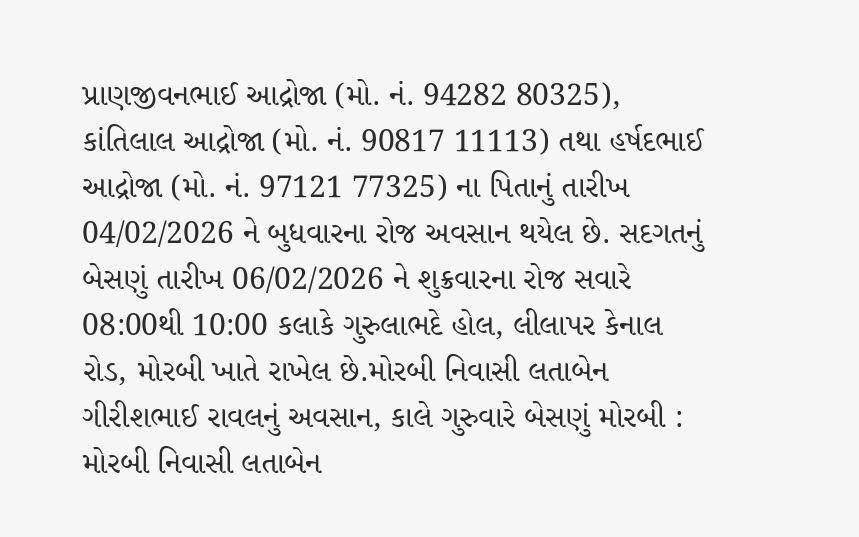પ્રાણજીવનભાઈ આદ્રોજા (મો. નં. 94282 80325), કાંતિલાલ આદ્રોજા (મો. નં. 90817 11113) તથા હર્ષદભાઈ આદ્રોજા (મો. નં. 97121 77325) ના પિતાનું તારીખ 04/02/2026 ને બુધવારના રોજ અવસાન થયેલ છે. સદગતનું બેસણું તારીખ 06/02/2026 ને શુક્રવારના રોજ સવારે 08:00થી 10:00 કલાકે ગુરુલાભદે હોલ, લીલાપર કેનાલ રોડ, મોરબી ખાતે રાખેલ છે.મોરબી નિવાસી લતાબેન ગીરીશભાઈ રાવલનું અવસાન, કાલે ગુરુવારે બેસણું મોરબી : મોરબી નિવાસી લતાબેન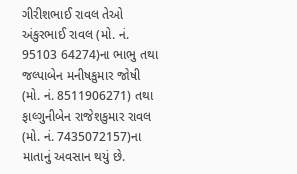ગીરીશભાઈ રાવલ તેઓ અંકુરભાઈ રાવલ (મો. નં. 95103 64274)ના ભાભુ તથા જલ્પાબેન મનીષકુમાર જોષી (મો. નં. 8511906271) તથા ફાલ્ગુનીબેન રાજેશકુમાર રાવલ (મો. નં. 7435072157)ના માતાનું અવસાન થયું છે.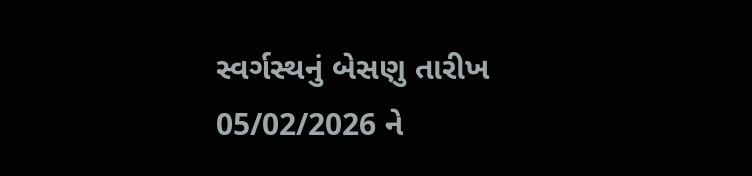સ્વર્ગસ્થનું બેસણુ તારીખ 05/02/2026 ને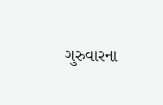ગુરુવારના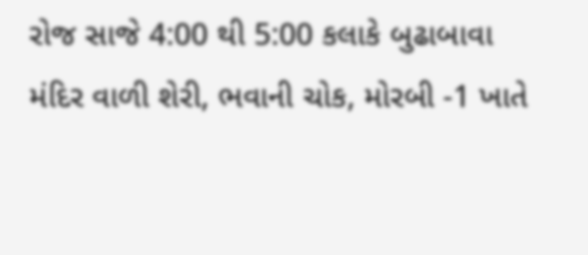રોજ સાજે 4:00 થી 5:00 કલાકે બુઢાબાવા મંદિર વાળી શેરી, ભવાની ચોક, મોરબી -1 ખાતે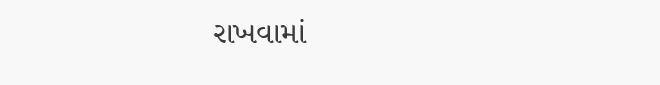રાખવામાં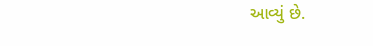આવ્યું છે.